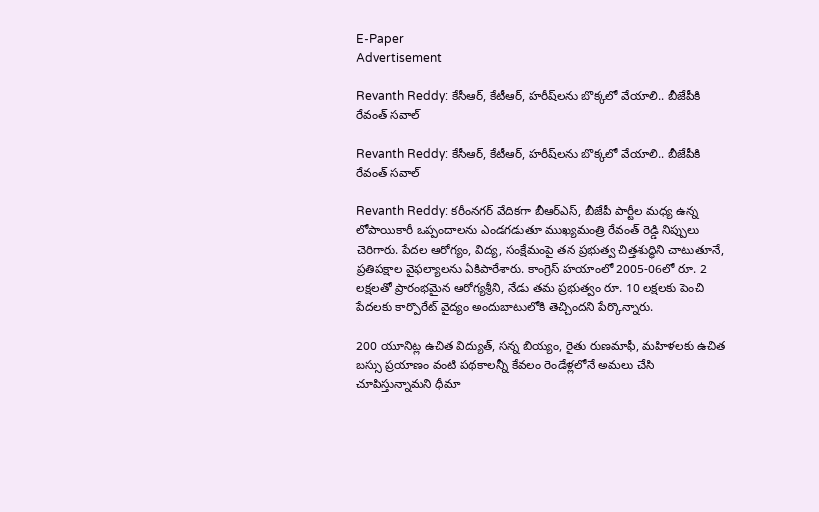E-Paper
Advertisement

Revanth Reddy: కేసీఆర్, కేటీఆర్, హరీష్‌లను బొక్కలో వేయాలి.. బీజేపీకి రేవంత్ స‌వాల్

Revanth Reddy: కేసీఆర్, కేటీఆర్, హరీష్‌లను బొక్కలో వేయాలి.. బీజేపీకి రేవంత్ స‌వాల్

Revanth Reddy: కరీంనగర్ వేదికగా బీఆర్ఎస్, బీజేపీ పార్టీల మధ్య ఉన్న లోపాయికారీ ఒప్పందాలను ఎండగడుతూ ముఖ్యమంత్రి రేవంత్ రెడ్డి నిప్పులు చెరిగారు. పేదల ఆరోగ్యం, విద్య, సంక్షేమంపై తన ప్రభుత్వ చిత్తశుద్ధిని చాటుతూనే, ప్రతిపక్షాల వైఫల్యాలను ఏకిపారేశారు. కాంగ్రెస్ హయాంలో 2005-06లో రూ. 2 లక్షలతో ప్రారంభమైన ఆరోగ్యశ్రీని, నేడు తమ ప్రభుత్వం రూ. 10 లక్షలకు పెంచి పేదలకు కార్పొరేట్ వైద్యం అందుబాటులోకి తెచ్చిందని పేర్కొన్నారు.

200 యూనిట్ల ఉచిత విద్యుత్, సన్న బియ్యం, రైతు రుణమాఫీ, మహిళలకు ఉచిత బస్సు ప్రయాణం వంటి పథకాలన్నీ కేవలం రెండేళ్లలోనే అమలు చేసి చూపిస్తున్నామని ధీమా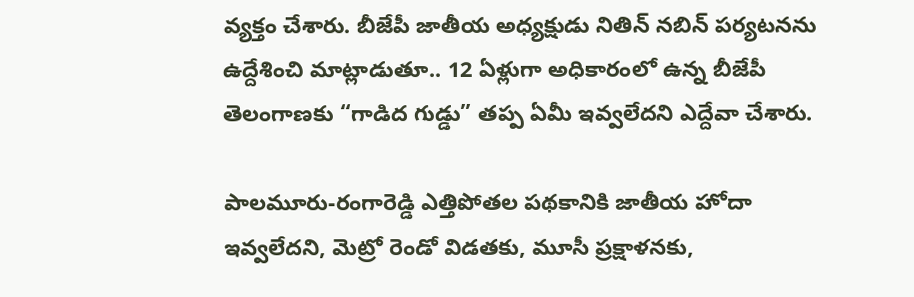వ్యక్తం చేశారు. బీజేపీ జాతీయ అధ్యక్షుడు నితిన్ న‌బిన్ పర్యటనను ఉద్దేశించి మాట్లాడుతూ.. 12 ఏళ్లుగా అధికారంలో ఉన్న బీజేపీ తెలంగాణకు “గాడిద గుడ్డు” తప్ప ఏమీ ఇవ్వలేదని ఎద్దేవా చేశారు.

పాలమూరు-రంగారెడ్డి ఎత్తిపోతల పథకానికి జాతీయ హోదా ఇవ్వలేదని, మెట్రో రెండో విడతకు, మూసీ ప్రక్షాళనకు,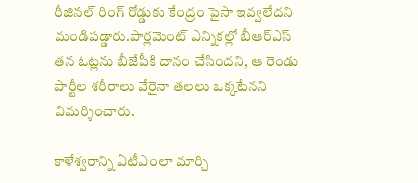రీజినల్ రింగ్ రోడ్డుకు కేంద్రం పైసా ఇవ్వలేదని మండిపడ్డారు.పార్లమెంట్ ఎన్నికల్లో బీఆర్ఎస్ తన ఓట్లను బీజేపీకి దానం చేసిందని, ఆ రెండు పార్టీల శరీరాలు వేరైనా తలలు ఒక్కటేనని విమర్శించారు.

కాళేశ్వరాన్ని ఏటీఎంలా మార్చి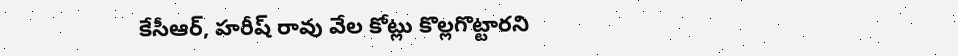కేసీఆర్, హరీష్ రావు వేల కోట్లు కొల్లగొట్టారని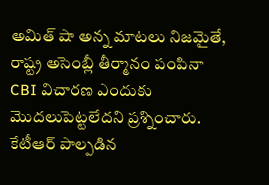అమిత్ షా అన్న మాటలు నిజమైతే, రాష్ట్ర అసెంబ్లీ తీర్మానం పంపినా CBI విచారణ ఎందుకు మొదలుపెట్టలేదని ప్రశ్నించారు. కేటీఆర్ పాల్పడిన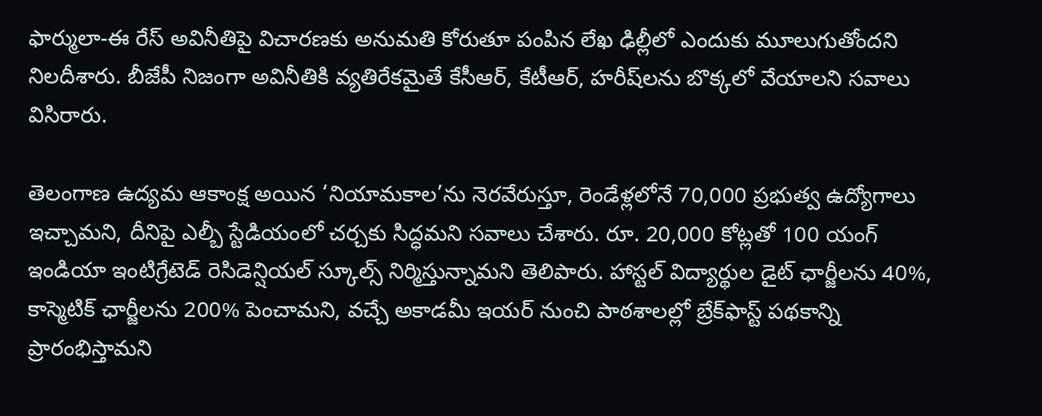ఫార్ములా-ఈ రేస్ అవినీతిపై విచారణకు అనుమతి కోరుతూ పంపిన లేఖ ఢిల్లీలో ఎందుకు మూలుగుతోందని నిలదీశారు. బీజేపీ నిజంగా అవినీతికి వ్యతిరేకమైతే కేసీఆర్, కేటీఆర్, హరీష్‌లను బొక్కలో వేయాలని సవాలు విసిరారు.

తెలంగాణ ఉద్యమ ఆకాంక్ష అయిన ‘నియామకాల’ను నెరవేరుస్తూ, రెండేళ్లలోనే 70,000 ప్రభుత్వ ఉద్యోగాలు ఇచ్చామని, దీనిపై ఎల్బీ స్టేడియంలో చర్చకు సిద్ధమని సవాలు చేశారు. రూ. 20,000 కోట్లతో 100 యంగ్ ఇండియా ఇంటిగ్రేటెడ్ రెసిడెన్షియల్ స్కూల్స్ నిర్మిస్తున్నామని తెలిపారు. హాస్టల్ విద్యార్థుల డైట్ ఛార్జీలను 40%, కాస్మెటిక్ ఛార్జీలను 200% పెంచామని, వచ్చే అకాడమీ ఇయర్ నుంచి పాఠశాలల్లో బ్రేక్‌ఫాస్ట్ పథకాన్ని ప్రారంభిస్తామని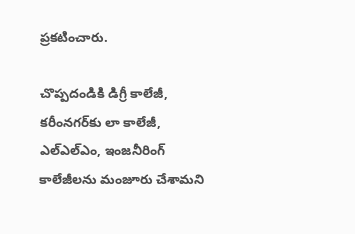ప్రకటించారు.

చొప్పదండికి డిగ్రీ కాలేజీ, కరీంనగర్‌కు లా కాలేజీ, ఎల్ఎల్ఎం, ఇంజనీరింగ్ కాలేజీలను మంజూరు చేశామని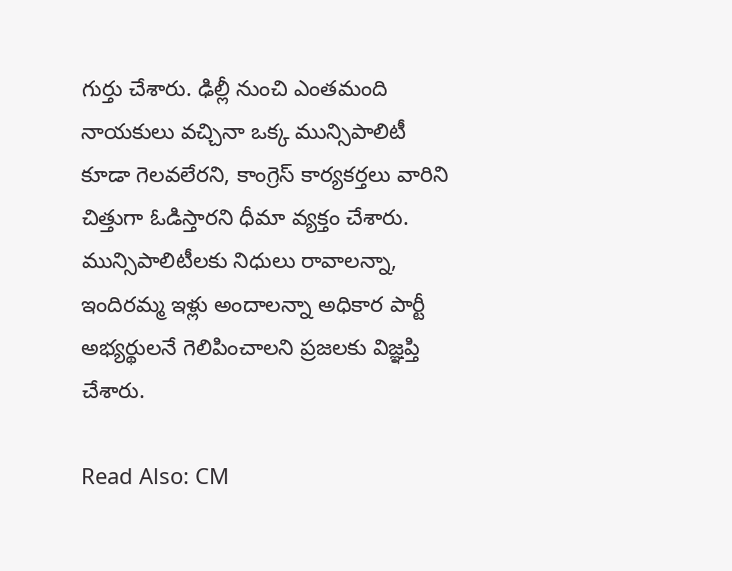గుర్తు చేశారు. ఢిల్లీ నుంచి ఎంతమంది నాయకులు వచ్చినా ఒక్క మున్సిపాలిటీ కూడా గెలవలేరని, కాంగ్రెస్ కార్యకర్తలు వారిని చిత్తుగా ఓడిస్తారని ధీమా వ్యక్తం చేశారు. మున్సిపాలిటీలకు నిధులు రావాలన్నా, ఇందిరమ్మ ఇళ్లు అందాలన్నా అధికార పార్టీ అభ్యర్థులనే గెలిపించాలని ప్రజలకు విజ్ఞప్తి చేశారు.

Read Also: CM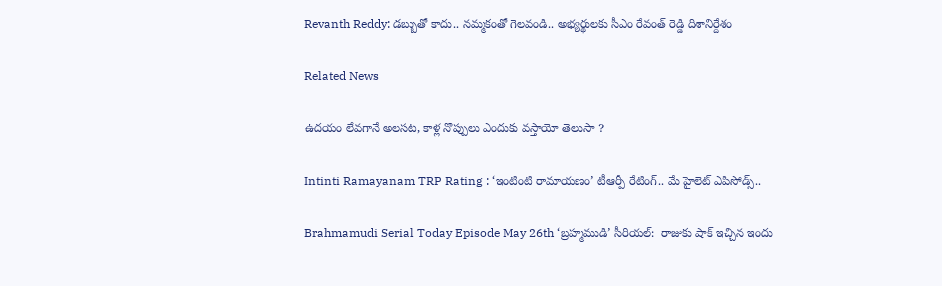Revanth Reddy: డబ్బుతో కాదు.. నమ్మకంతో గెలవండి.. అభ్యర్థులకు సీఎం రేవంత్ రెడ్డి దిశానిర్దేశం

Related News

ఉదయం లేవగానే అలసట, కాళ్ల నొప్పులు ఎందుకు వస్తాయో తెలుసా ?

Intinti Ramayanam TRP Rating : ‘ఇంటింటి రామాయణం’ టీఆర్పీ రేటింగ్.. మే హైలెట్ ఎపిసోడ్స్..

Brahmamudi Serial Today Episode May 26th ‘బ్రహ్మముడి’ సీరియల్‌:  రాజుకు షాక్ ఇచ్చిన ఇందు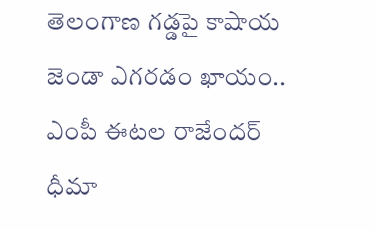తెలంగాణ గడ్డపై కాషాయ జెండా ఎగరడం ఖాయం.. ఎంపీ ఈటల రాజేందర్ ధీమా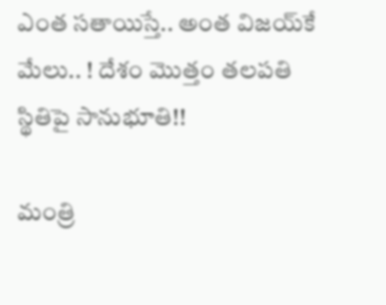ఎంత స‌తాయిస్తే.. అంత విజ‌య్‌కే మేలు.. ! దేశం మొత్తం త‌ల‌ప‌తి స్థితిపై సానుభూతి!!

మంత్రి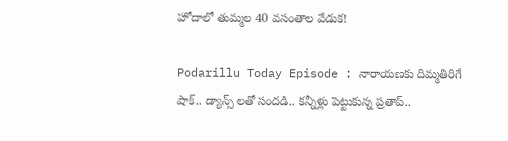హోదాలో తుమ్మల 40 వసంతాల వేడుక!

Podarillu Today Episode : నారాయణకు దిమ్మతిరిగే షాక్.. డ్యాన్స్ లతో సందడి.. కన్నీళ్లు పెట్టుకున్న ప్రతాప్..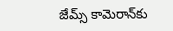జేమ్స్ కామెరాన్‌కు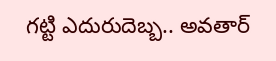గట్టి ఎదురుదెబ్బ.. అవతార్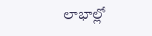లాభాల్లో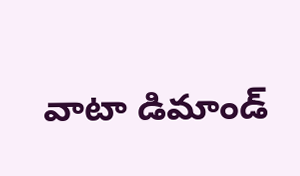వాటా డిమాండ్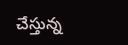చేస్తున్న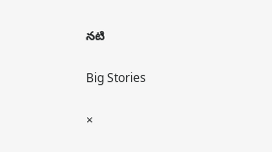నటి

Big Stories

×